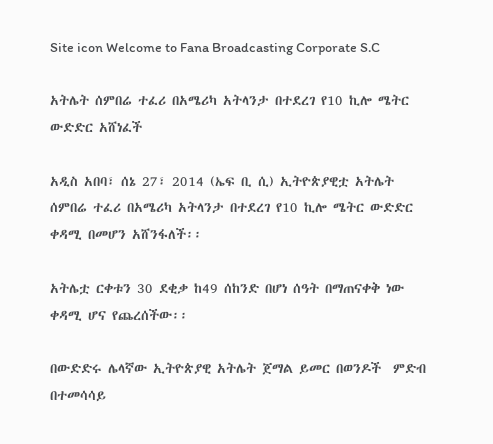Site icon Welcome to Fana Broadcasting Corporate S.C

አትሌት ሰምበሬ ተፈሪ በአሜሪካ አትላንታ በተደረገ የ10 ኪሎ ሜትር ውድድር አሸነፈች

አዲስ አበባ፣ ሰኔ 27፣ 2014 (ኤፍ ቢ ሲ) ኢትዮጵያዊቷ አትሌት ሰምበሬ ተፈሪ በአሜሪካ አትላንታ በተደረገ የ10 ኪሎ ሜትር ውድድር ቀዳሚ በመሆን አሸንፋለች፡፡

አትሌቷ ርቀቱን 30 ደቂቃ ከ49 ሰከንድ በሆነ ሰዓት በማጠናቀቅ ነው  ቀዳሚ ሆና የጨረሰችው፡፡

በውድድሩ ሌላኛው ኢትዮጵያዊ አትሌት ጀማል ይመር በወንዶች  ምድብ በተመሳሳይ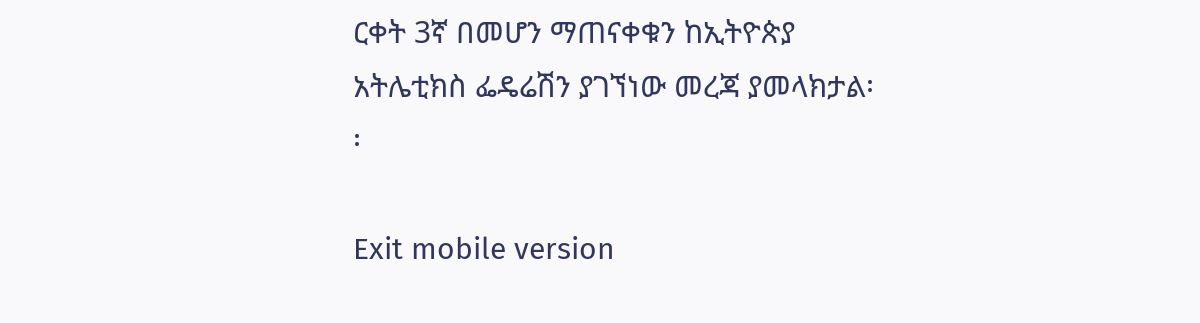ርቀት 3ኛ በመሆን ማጠናቀቁን ከኢትዮጵያ አትሌቲክስ ፌዴሬሽን ያገኘነው መረጃ ያመላክታል፡፡

Exit mobile version